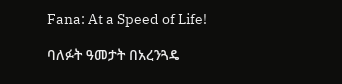Fana: At a Speed of Life!

ባለፉት ዓመታት በአረንጓዴ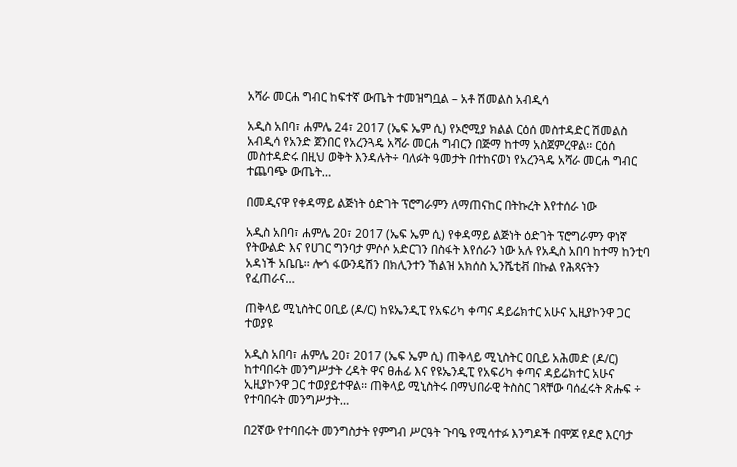አሻራ መርሐ ግብር ከፍተኛ ውጤት ተመዝግቧል – አቶ ሽመልስ አብዲሳ

አዲስ አበባ፣ ሐምሌ 24፣ 2017 (ኤፍ ኤም ሲ) የኦሮሚያ ክልል ርዕሰ መስተዳድር ሽመልስ አብዲሳ የአንድ ጀንበር የአረንጓዴ አሻራ መርሐ ግብርን በጅማ ከተማ አስጀምረዋል፡፡ ርዕሰ መስተዳድሩ በዚህ ወቅት እንዳሉት÷ ባለፉት ዓመታት በተከናወነ የአረንጓዴ አሻራ መርሐ ግብር ተጨባጭ ውጤት…

በመዲናዋ የቀዳማይ ልጅነት ዕድገት ፕሮግራምን ለማጠናከር በትኩረት እየተሰራ ነው

አዲስ አበባ፣ ሐምሌ 20፣ 2017 (ኤፍ ኤም ሲ) የቀዳማይ ልጅነት ዕድገት ፕሮግራምን ዋነኛ የትውልድ እና የሀገር ግንባታ ምሶሶ አድርገን በስፋት እየሰራን ነው አሉ የአዲስ አበባ ከተማ ከንቲባ አዳነች አቤቤ፡፡ ሎጎ ፋውንዴሽን በክሊንተን ኸልዝ አክሰስ ኢንሼቲቭ በኩል የሕጻናትን የፈጠራና…

ጠቅላይ ሚኒስትር ዐቢይ (ዶ/ር) ከዩኤንዲፒ የአፍሪካ ቀጣና ዳይሬክተር አሁና ኢዚያኮንዋ ጋር ተወያዩ

አዲስ አበባ፣ ሐምሌ 20፣ 2017 (ኤፍ ኤም ሲ) ጠቅላይ ሚኒስትር ዐቢይ አሕመድ (ዶ/ር) ከተባበሩት መንግሥታት ረዳት ዋና ፀሐፊ እና የዩኤንዲፒ የአፍሪካ ቀጣና ዳይሬክተር አሁና ኢዚያኮንዋ ጋር ተወያይተዋል፡፡ ጠቅላይ ሚኒስትሩ በማህበራዊ ትስስር ገጻቸው ባሰፈሩት ጽሑፍ ÷ የተባበሩት መንግሥታት…

በ2ኛው የተባበሩት መንግስታት የምግብ ሥርዓት ጉባዔ የሚሳተፉ እንግዶች በሞጆ የዶሮ እርባታ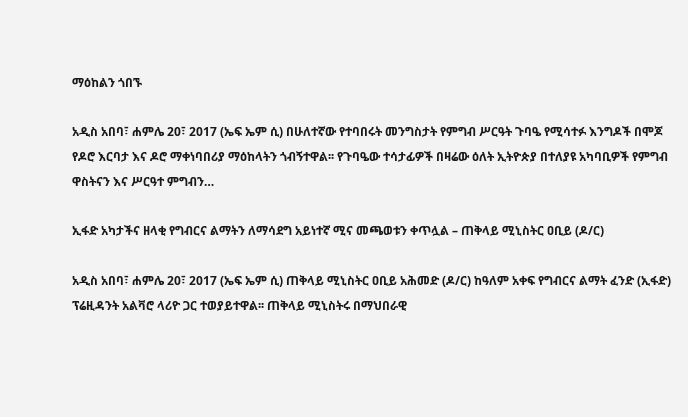ማዕከልን ጎበኙ

አዲስ አበባ፣ ሐምሌ 20፣ 2017 (ኤፍ ኤም ሲ) በሁለተኛው የተባበሩት መንግስታት የምግብ ሥርዓት ጉባዔ የሚሳተፉ እንግዶች በሞጆ የዶሮ እርባታ እና ዶሮ ማቀነባበሪያ ማዕከላትን ጎብኝተዋል፡፡ የጉባዔው ተሳታፊዎች በዛሬው ዕለት ኢትዮጵያ በተለያዩ አካባቢዎች የምግብ ዋስትናን እና ሥርዓተ ምግብን…

ኢፋድ አካታችና ዘላቂ የግብርና ልማትን ለማሳደግ አይነተኛ ሚና መጫወቱን ቀጥሏል – ጠቅላይ ሚኒስትር ዐቢይ (ዶ/ር)

አዲስ አበባ፣ ሐምሌ 20፣ 2017 (ኤፍ ኤም ሲ) ጠቅላይ ሚኒስትር ዐቢይ አሕመድ (ዶ/ር) ከዓለም አቀፍ የግብርና ልማት ፈንድ (ኢፋድ) ፕሬዚዳንት አልቫሮ ላሪዮ ጋር ተወያይተዋል፡፡ ጠቅላይ ሚኒስትሩ በማህበራዊ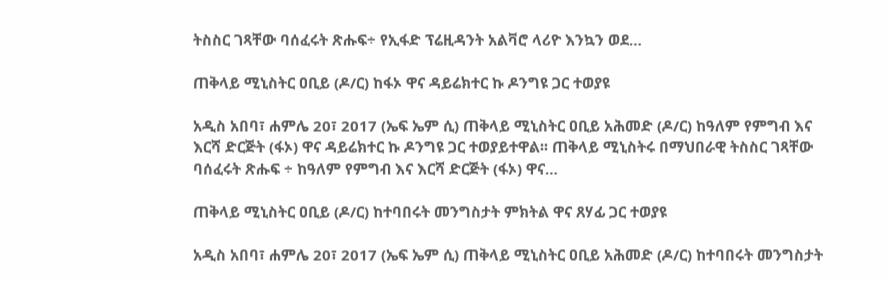ትስስር ገጻቸው ባሰፈሩት ጽሑፍ÷ የኢፋድ ፕሬዚዳንት አልቫሮ ላሪዮ እንኳን ወደ…

ጠቅላይ ሚኒስትር ዐቢይ (ዶ/ር) ከፋኦ ዋና ዳይሬክተር ኩ ዶንግዩ ጋር ተወያዩ

አዲስ አበባ፣ ሐምሌ 20፣ 2017 (ኤፍ ኤም ሲ) ጠቅላይ ሚኒስትር ዐቢይ አሕመድ (ዶ/ር) ከዓለም የምግብ እና እርሻ ድርጅት (ፋኦ) ዋና ዳይሬክተር ኩ ዶንግዩ ጋር ተወያይተዋል፡፡ ጠቅላይ ሚኒስትሩ በማህበራዊ ትስስር ገጻቸው ባሰፈሩት ጽሑፍ ÷ ከዓለም የምግብ እና እርሻ ድርጅት (ፋኦ) ዋና…

ጠቅላይ ሚኒስትር ዐቢይ (ዶ/ር) ከተባበሩት መንግስታት ምክትል ዋና ጸሃፊ ጋር ተወያዩ

አዲስ አበባ፣ ሐምሌ 20፣ 2017 (ኤፍ ኤም ሲ) ጠቅላይ ሚኒስትር ዐቢይ አሕመድ (ዶ/ር) ከተባበሩት መንግስታት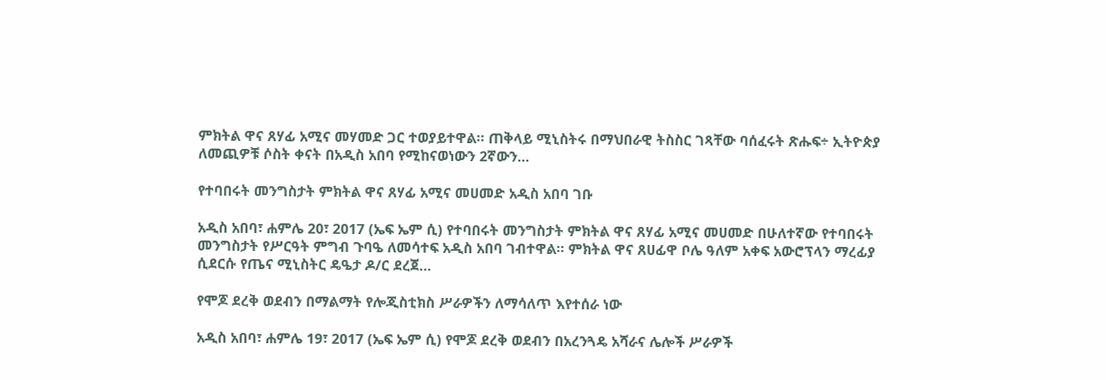ምክትል ዋና ጸሃፊ አሚና መሃመድ ጋር ተወያይተዋል፡፡ ጠቅላይ ሚኒስትሩ በማህበራዊ ትስስር ገጻቸው ባሰፈሩት ጽሑፍ÷ ኢትዮጵያ ለመጪዎቹ ሶስት ቀናት በአዲስ አበባ የሚከናወነውን 2ኛውን…

የተባበሩት መንግስታት ምክትል ዋና ጸሃፊ አሚና መሀመድ አዲስ አበባ ገቡ

አዲስ አበባ፣ ሐምሌ 20፣ 2017 (ኤፍ ኤም ሲ) የተባበሩት መንግስታት ምክትል ዋና ጸሃፊ አሚና መሀመድ በሁለተኛው የተባበሩት መንግስታት የሥርዓት ምግብ ጉባዔ ለመሳተፍ አዲስ አበባ ገብተዋል። ምክትል ዋና ጸሀፊዋ ቦሌ ዓለም አቀፍ አውሮፕላን ማረፊያ ሲደርሱ የጤና ሚኒስትር ዴዔታ ዶ/ር ደረጀ…

የሞጆ ደረቅ ወደብን በማልማት የሎጂስቲክስ ሥራዎችን ለማሳለጥ እየተሰራ ነው

አዲስ አበባ፣ ሐምሌ 19፣ 2017 (ኤፍ ኤም ሲ) የሞጆ ደረቅ ወደብን በአረንጓዴ አሻራና ሌሎች ሥራዎች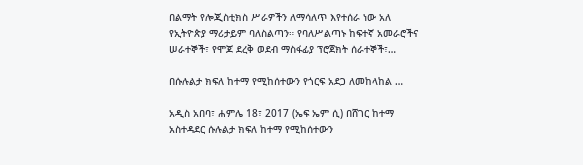በልማት የሎጂስቲክስ ሥራዎችን ለማሳለጥ እየተሰራ ነው አለ የኢትዮጵያ ማሪታይም ባለስልጣን። የባለሥልጣኑ ከፍተኛ አመራሮችና ሠራተኞች፣ የሞጆ ደረቅ ወደብ ማስፋፊያ ፕሮጀክት ሰራተኞች፣…

በሱሉልታ ክፍለ ከተማ የሚከሰተውን የጎርፍ አደጋ ለመከላከል …

አዲስ አበባ፣ ሐምሌ 18፣ 2017 (ኤፍ ኤም ሲ) በሸገር ከተማ አስተዳደር ሱሉልታ ክፍለ ከተማ የሚከሰተውን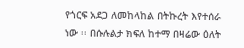የጎርፍ አደጋ ለመከላከል በትኩረት እየተሰራ ነው ፡፡ በሱሉልታ ክፍለ ከተማ በዛሬው ዕለት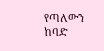የጣለውን ከባድ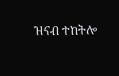ዝናብ ተከትሎ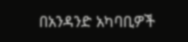በአንዳንድ አካባቢዎች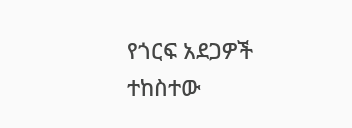የጎርፍ አደጋዎች ተከስተው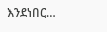እንደነበር…